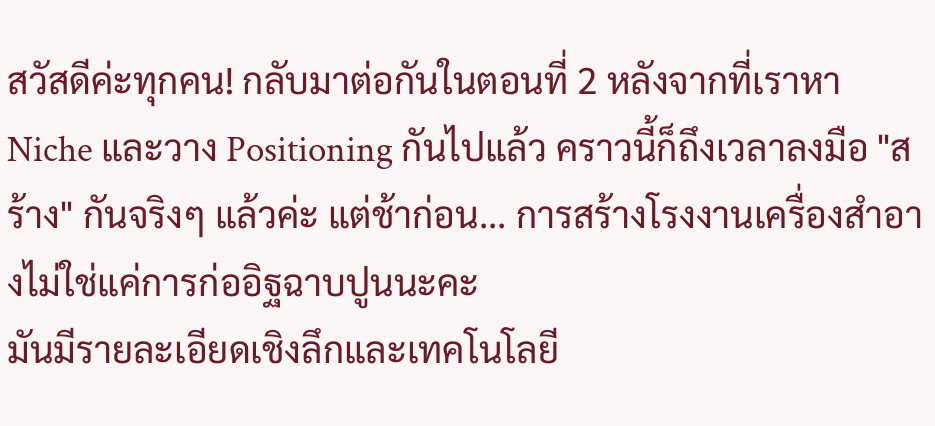สวัสดีค่ะทุกคน! กลับมาต่อกันในตอนที่ 2 หลังจากที่เราหา Niche และวาง Positioning กันไปแล้ว คราวนี้ก็ถึงเวลาลงมือ "สร้าง" กันจริงๆ แล้วค่ะ แต่ช้าก่อน... การสร้างโรงงานเครื่องสำอางไม่ใช่แค่การก่ออิฐฉาบปูนนะคะ
มันมีรายละเอียดเชิงลึกและเทคโนโลยี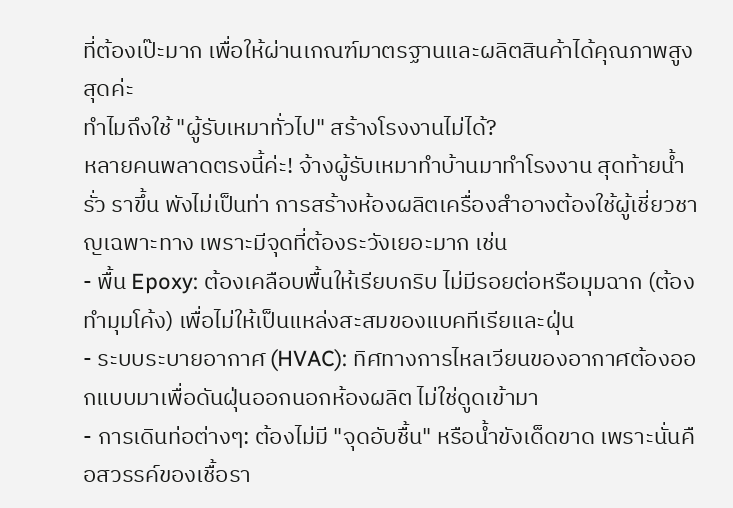ที่ต้องเป๊ะมาก เพื่อให้ผ่านเกณฑ์มาตรฐานและผลิตสินค้าได้คุณภาพสูงสุดค่ะ
ทำไมถึงใช้ "ผู้รับเหมาทั่วไป" สร้างโรงงานไม่ได้?
หลายคนพลาดตรงนี้ค่ะ! จ้างผู้รับเหมาทำบ้านมาทำโรงงาน สุดท้ายน้ำรั่ว ราขึ้น พังไม่เป็นท่า การสร้างห้องผลิตเครื่องสำอางต้องใช้ผู้เชี่ยวชาญเฉพาะทาง เพราะมีจุดที่ต้องระวังเยอะมาก เช่น
- พื้น Epoxy: ต้องเคลือบพื้นให้เรียบกริบ ไม่มีรอยต่อหรือมุมฉาก (ต้องทำมุมโค้ง) เพื่อไม่ให้เป็นแหล่งสะสมของแบคทีเรียและฝุ่น
- ระบบระบายอากาศ (HVAC): ทิศทางการไหลเวียนของอากาศต้องออกแบบมาเพื่อดันฝุ่นออกนอกห้องผลิต ไม่ใช่ดูดเข้ามา
- การเดินท่อต่างๆ: ต้องไม่มี "จุดอับชื้น" หรือน้ำขังเด็ดขาด เพราะนั่นคือสวรรค์ของเชื้อรา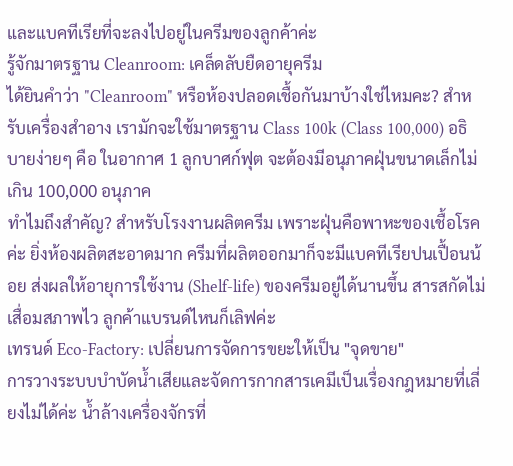และแบคทีเรียที่จะลงไปอยู่ในครีมของลูกค้าค่ะ
รู้จักมาตรฐาน Cleanroom: เคล็ดลับยืดอายุครีม
ได้ยินคำว่า "Cleanroom" หรือห้องปลอดเชื้อกันมาบ้างใช่ไหมคะ? สำหรับเครื่องสำอาง เรามักจะใช้มาตรฐาน Class 100k (Class 100,000) อธิบายง่ายๆ คือ ในอากาศ 1 ลูกบาศก์ฟุต จะต้องมีอนุภาคฝุ่นขนาดเล็กไม่เกิน 100,000 อนุภาค
ทำไมถึงสำคัญ? สำหรับโรงงานผลิตครีม เพราะฝุ่นคือพาหะของเชื้อโรคค่ะ ยิ่งห้องผลิตสะอาดมาก ครีมที่ผลิตออกมาก็จะมีแบคทีเรียปนเปื้อนน้อย ส่งผลให้อายุการใช้งาน (Shelf-life) ของครีมอยู่ได้นานขึ้น สารสกัดไม่เสื่อมสภาพไว ลูกค้าแบรนด์ไหนก็เลิฟค่ะ
เทรนด์ Eco-Factory: เปลี่ยนการจัดการขยะให้เป็น "จุดขาย"
การวางระบบบำบัดน้ำเสียและจัดการกากสารเคมีเป็นเรื่องกฎหมายที่เลี่ยงไม่ได้ค่ะ น้ำล้างเครื่องจักรที่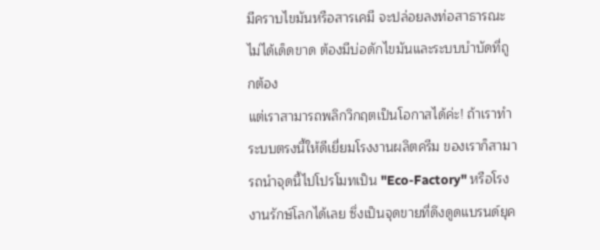มีคราบไขมันหรือสารเคมี จะปล่อยลงท่อสาธารณะไม่ได้เด็ดขาด ต้องมีบ่อดักไขมันและระบบบำบัดที่ถูกต้อง
แต่เราสามารถพลิกวิกฤตเป็นโอกาสได้ค่ะ! ถ้าเราทำระบบตรงนี้ให้ดีเยี่ยมโรงงานผลิตครีม ของเราก็สามารถนำจุดนี้ไปโปรโมทเป็น "Eco-Factory" หรือโรงงานรักษ์โลกได้เลย ซึ่งเป็นจุดขายที่ดึงดูดแบรนด์ยุค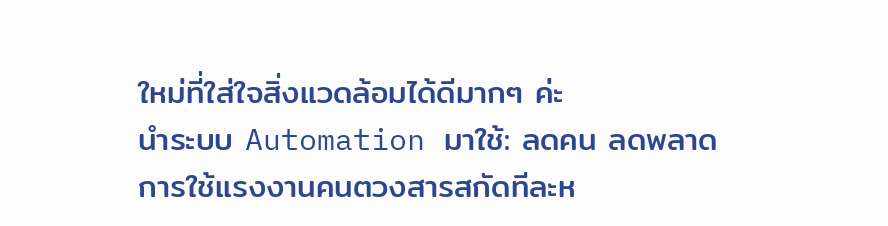ใหม่ที่ใส่ใจสิ่งแวดล้อมได้ดีมากๆ ค่ะ
นำระบบ Automation มาใช้: ลดคน ลดพลาด
การใช้แรงงานคนตวงสารสกัดทีละห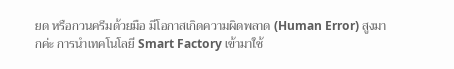ยด หรือกวนครีมด้วยมือ มีโอกาสเกิดความผิดพลาด (Human Error) สูงมากค่ะ การนำเทคโนโลยี Smart Factory เข้ามาใช้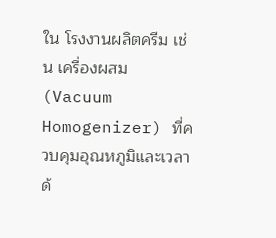ใน โรงงานผลิตครีม เช่น เครื่องผสม (Vacuum Homogenizer) ที่ควบคุมอุณหภูมิและเวลาด้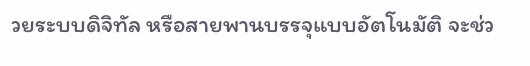วยระบบดิจิทัล หรือสายพานบรรจุแบบอัตโนมัติ จะช่ว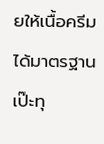ยให้เนื้อครีมได้มาตรฐานเป๊ะทุ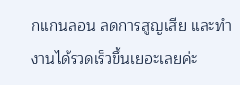กแกนลอน ลดการสูญเสีย และทำงานได้รวดเร็วขึ้นเยอะเลยค่ะ